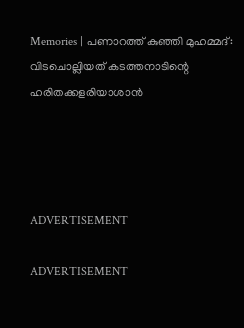Memories | പണാറത്ത് കുഞ്ഞി മുഹമ്മദ്: വിടചൊല്ലിയത് കടത്തനാടിന്റെ ഹരിതക്കളരിയാശാൻ




ADVERTISEMENT

ADVERTISEMENT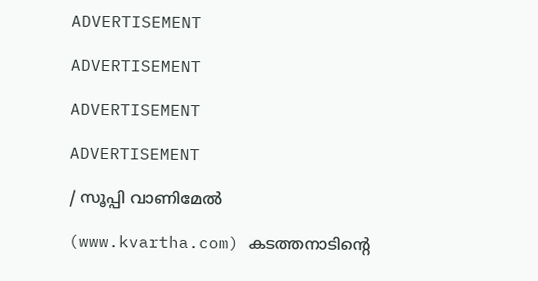ADVERTISEMENT

ADVERTISEMENT

ADVERTISEMENT

ADVERTISEMENT

/ സൂപ്പി വാണിമേൽ

(www.kvartha.com) കടത്തനാടിന്റെ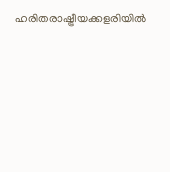ഹരിതരാഷ്ട്രീയക്കളരിയിൽ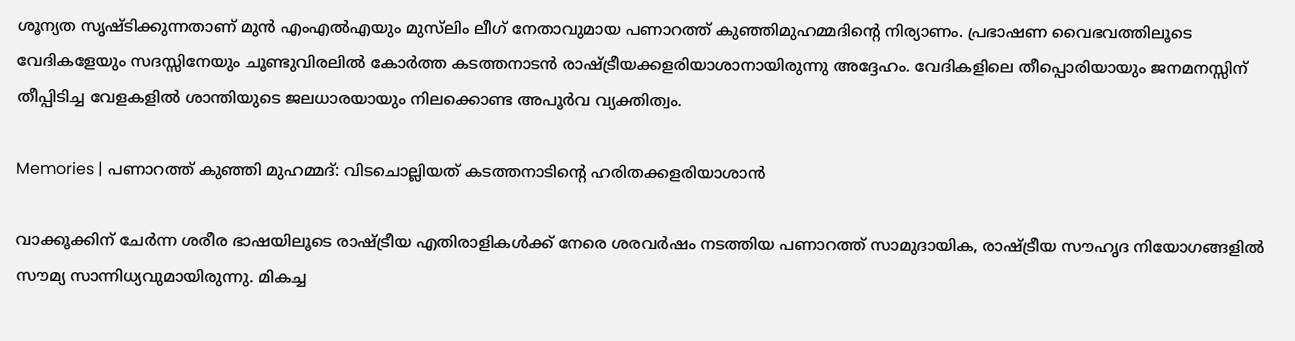ശൂന്യത സൃഷ്ടിക്കുന്നതാണ് മുൻ എംഎൽഎയും മുസ്‌ലിം ലീഗ് നേതാവുമായ പണാറത്ത് കുഞ്ഞിമുഹമ്മദിന്റെ നിര്യാണം. പ്രഭാഷണ വൈഭവത്തിലൂടെ വേദികളേയും സദസ്സിനേയും ചൂണ്ടുവിരലിൽ കോർത്ത കടത്തനാടൻ രാഷ്ട്രീയക്കളരിയാശാനായിരുന്നു അദ്ദേഹം. വേദികളിലെ തീപ്പൊരിയായും ജനമനസ്സിന് തീപ്പിടിച്ച വേളകളിൽ ശാന്തിയുടെ ജലധാരയായും നിലക്കൊണ്ട അപൂർവ വ്യക്തിത്വം.

Memories | പണാറത്ത് കുഞ്ഞി മുഹമ്മദ്: വിടചൊല്ലിയത് കടത്തനാടിന്റെ ഹരിതക്കളരിയാശാൻ

വാക്കൂക്കിന് ചേർന്ന ശരീര ഭാഷയിലൂടെ രാഷ്ട്രീയ എതിരാളികൾക്ക് നേരെ ശരവർഷം നടത്തിയ പണാറത്ത് സാമുദായിക, രാഷ്ട്രീയ സൗഹൃദ നിയോഗങ്ങളിൽ സൗമ്യ സാന്നിധ്യവുമായിരുന്നു. മികച്ച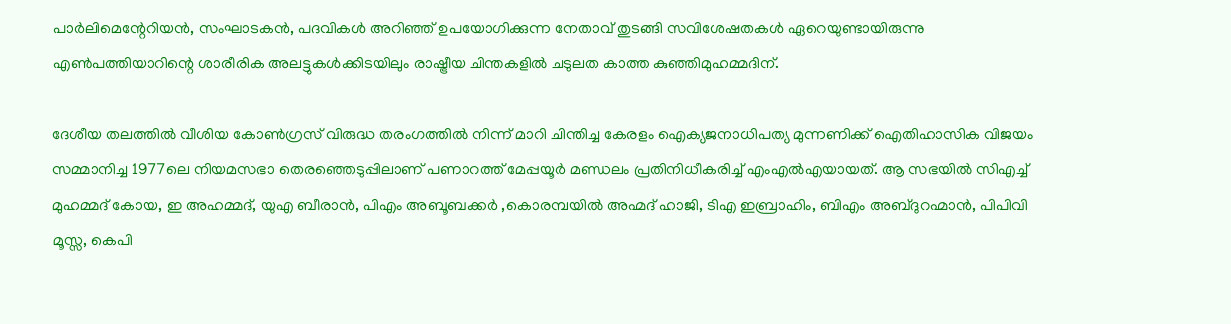പാർലിമെന്റേറിയൻ, സംഘാടകൻ, പദവികൾ അറിഞ്ഞ് ഉപയോഗിക്കുന്ന നേതാവ് തുടങ്ങി സവിശേഷതകൾ ഏറെയുണ്ടായിരുന്നു എൺപത്തിയാറിന്റെ ശാരീരിക അലട്ടുകൾക്കിടയിലും രാഷ്ട്രീയ ചിന്തകളിൽ ചടുലത കാത്ത കുഞ്ഞിമുഹമ്മദിന്.

ദേശീയ തലത്തിൽ വീശിയ കോൺഗ്രസ് വിരുദ്ധ തരംഗത്തിൽ നിന്ന് മാറി ചിന്തിച്ച കേരളം ഐക്യജനാധിപത്യ മുന്നണിക്ക് ഐതിഹാസിക വിജയം സമ്മാനിച്ച 1977ലെ നിയമസഭാ തെരഞ്ഞെടുപ്പിലാണ് പണാറത്ത് മേപ്പയൂർ മണ്ഡലം പ്രതിനിധീകരിച്ച് എംഎൽഎയായത്. ആ സഭയിൽ സിഎച്ച് മുഹമ്മദ് കോയ, ഇ അഹമ്മദ്, യുഎ ബീരാൻ, പിഎം അബൂബക്കർ ,കൊരമ്പയിൽ അഹ്മദ് ഹാജി, ടിഎ ഇബ്രാഹിം, ബിഎം അബ്ദുറഹ്മാൻ, പിപിവി മൂസ്സ, കെപി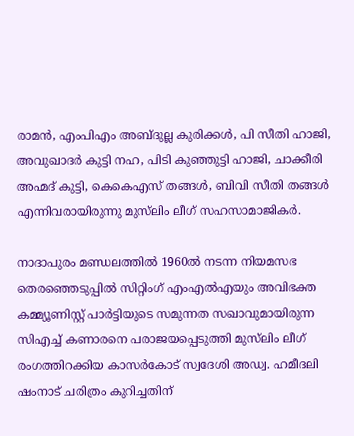രാമൻ, എംപിഎം അബ്ദുല്ല കുരിക്കൾ, പി സീതി ഹാജി, അവുഖാദർ കുട്ടി നഹ, പിടി കുഞ്ഞുട്ടി ഹാജി, ചാക്കീരി അഹ്മദ് കുട്ടി, കെകെഎസ് തങ്ങൾ, ബിവി സീതി തങ്ങൾ എന്നിവരായിരുന്നു മുസ്‌ലിം ലീഗ് സഹസാമാജികർ.

നാദാപുരം മണ്ഡലത്തിൽ 1960ൽ നടന്ന നിയമസഭ തെരഞ്ഞെടുപ്പിൽ സിറ്റിംഗ് എംഎൽഎയും അവിഭക്ത കമ്മ്യൂണിസ്റ്റ് പാർട്ടിയുടെ സമുന്നത സഖാവുമായിരുന്ന സിഎച്ച് കണാരനെ പരാജയപ്പെടുത്തി മുസ്‌ലിം ലീഗ് രംഗത്തിറക്കിയ കാസർകോട് സ്വദേശി അഡ്വ. ഹമീദലി ഷംനാട് ചരിത്രം കുറിച്ചതിന്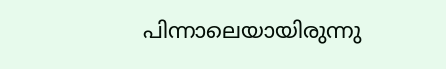പിന്നാലെയായിരുന്നു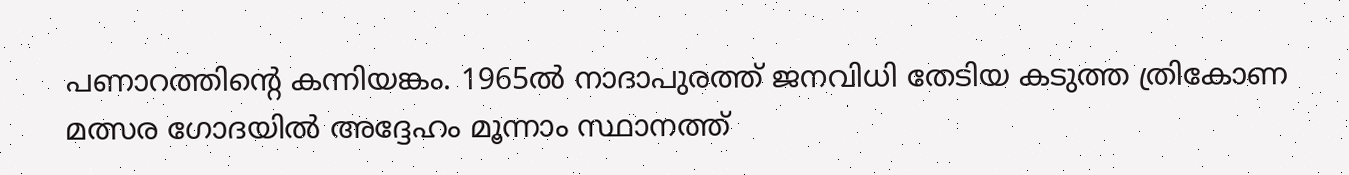പണാറത്തിന്റെ കന്നിയങ്കം. 1965ൽ നാദാപുരത്ത് ജനവിധി തേടിയ കടുത്ത ത്രികോണ മത്സര ഗോദയിൽ അദ്ദേഹം മൂന്നാം സ്ഥാനത്ത്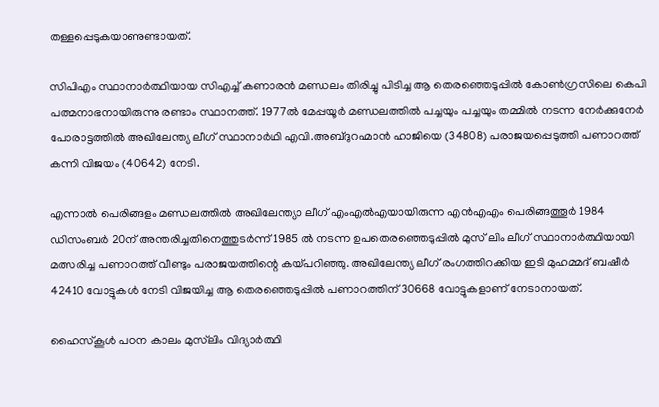തള്ളപ്പെടുകയാണുണ്ടായത്.

സിപിഎം സ്ഥാനാർത്ഥിയായ സിഎച്ച് കണാരൻ മണ്ഡലം തിരിച്ചു പിടിച്ച ആ തെരഞ്ഞെടുപ്പിൽ കോൺഗ്രസിലെ കെപി പത്മനാഭനായിരുന്നു രണ്ടാം സ്ഥാനത്ത്. 1977ൽ മേപ്പയൂർ മണ്ഡലത്തിൽ പച്ചയും പച്ചയും തമ്മിൽ നടന്ന നേർക്കുനേർ പോരാട്ടത്തിൽ അഖിലേന്ത്യ ലീഗ് സ്ഥാനാർഥി എവി.അബ്ദുറഹ്മാൻ ഹാജിയെ (34808) പരാജയപ്പെടുത്തി പണാറത്ത് കന്നി വിജയം (40642) നേടി.

എന്നാൽ പെരിങ്ങളം മണ്ഡലത്തിൽ അഖിലേന്ത്യാ ലീഗ് എംഎൽഎയായിരുന്ന എൻഎഎം പെരിങ്ങത്തൂർ 1984 ഡിസംബർ 20ന് അന്തരിച്ചതിനെത്തുടർന്ന് 1985 ൽ നടന്ന ഉപതെരഞ്ഞെടുപ്പിൽ മുസ് ലിം ലീഗ് സ്ഥാനാർത്ഥിയായി മത്സരിച്ച പണാറത്ത് വീണ്ടും പരാജയത്തിന്റെ കയ്പറിഞ്ഞു. അഖിലേന്ത്യ ലീഗ് രംഗത്തിറക്കിയ ഇടി മുഹമ്മദ് ബഷീർ 42410 വോട്ടുകൾ നേടി വിജയിച്ച ആ തെരഞ്ഞെടുപ്പിൽ പണാറത്തിന് 30668 വോട്ടുകളാണ് നേടാനായത്.

ഹൈസ്കൂൾ പഠന കാലം മുസ്‌ലിം വിദ്യാർത്ഥി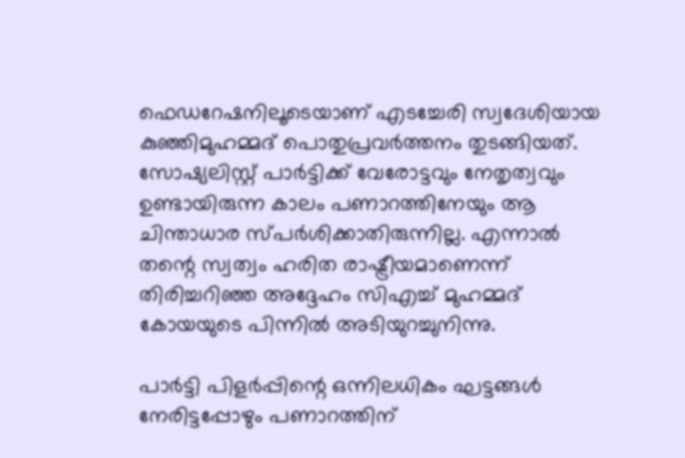ഫെഡറേഷനിലൂടെയാണ് എടച്ചേരി സ്വദേശിയായ കുഞ്ഞിമുഹമ്മദ് പൊതുപ്രവർത്തനം തുടങ്ങിയത്. സോഷ്യലിസ്റ്റ് പാർട്ടിക്ക് വേരോട്ടവും നേതൃത്വവും ഉണ്ടായിരുന്ന കാലം പണാറത്തിനേയും ആ ചിന്താധാര സ്പർശിക്കാതിരുന്നില്ല. എന്നാൽ തന്റെ സ്വത്വം ഹരിത രാഷ്ട്രീയമാണെന്ന് തിരിച്ചറിഞ്ഞ അദ്ദേഹം സിഎച്ച് മുഹമ്മദ് കോയയുടെ പിന്നിൽ അടിയുറച്ചുനിന്നു.

പാർട്ടി പിളർപ്പിന്റെ ഒന്നിലധികം ഘട്ടങ്ങൾ നേരിട്ടപ്പോഴും പണാറത്തിന്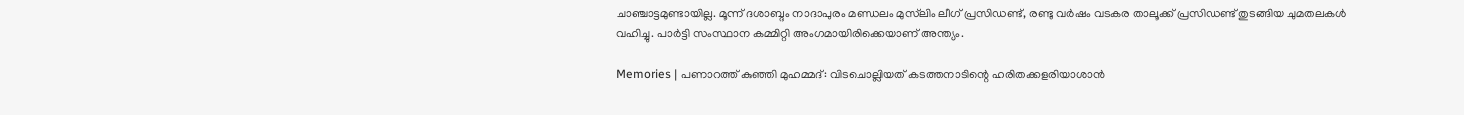ചാഞ്ചാട്ടമുണ്ടായില്ല. മൂന്ന് ദശാബ്ദം നാദാപുരം മണ്ഡലം മുസ്‌ലിം ലീഗ് പ്രസിഡണ്ട്, രണ്ടു വർഷം വടകര താലൂക്ക് പ്രസിഡണ്ട് തുടങ്ങിയ ചുമതലകൾ വഹിച്ചു. പാർട്ടി സംസ്ഥാന കമ്മിറ്റി അംഗമായിരിക്കെയാണ് അന്ത്യം.

Memories | പണാറത്ത് കുഞ്ഞി മുഹമ്മദ്: വിടചൊല്ലിയത് കടത്തനാടിന്റെ ഹരിതക്കളരിയാശാൻ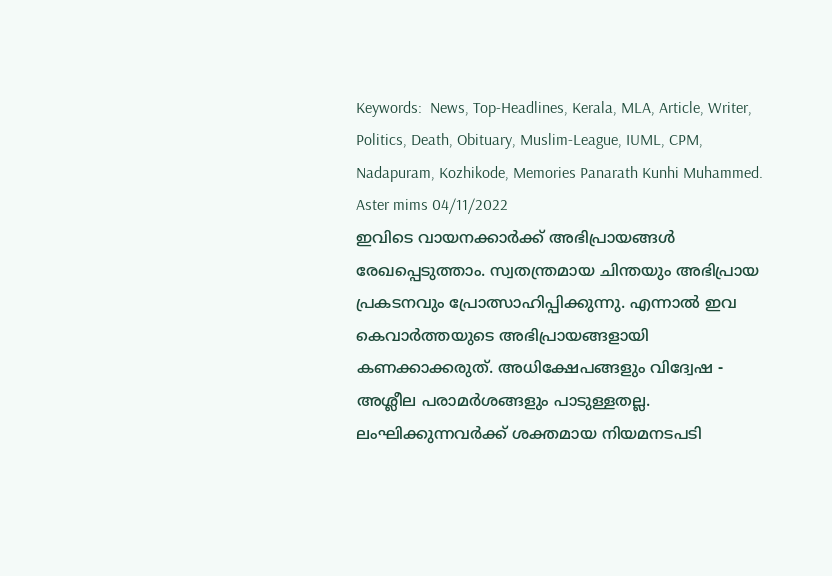Keywords:  News, Top-Headlines, Kerala, MLA, Article, Writer, Politics, Death, Obituary, Muslim-League, IUML, CPM, Nadapuram, Kozhikode, Memories Panarath Kunhi Muhammed.
Aster mims 04/11/2022
ഇവിടെ വായനക്കാർക്ക് അഭിപ്രായങ്ങൾ രേഖപ്പെടുത്താം. സ്വതന്ത്രമായ ചിന്തയും അഭിപ്രായ പ്രകടനവും പ്രോത്സാഹിപ്പിക്കുന്നു. എന്നാൽ ഇവ കെവാർത്തയുടെ അഭിപ്രായങ്ങളായി കണക്കാക്കരുത്. അധിക്ഷേപങ്ങളും വിദ്വേഷ - അശ്ലീല പരാമർശങ്ങളും പാടുള്ളതല്ല. ലംഘിക്കുന്നവർക്ക് ശക്തമായ നിയമനടപടി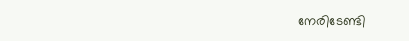നേരിടേണ്ടി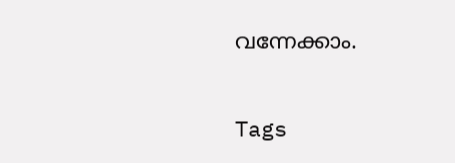വന്നേക്കാം.

Tags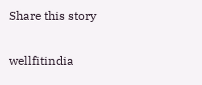Share this story

wellfitindia